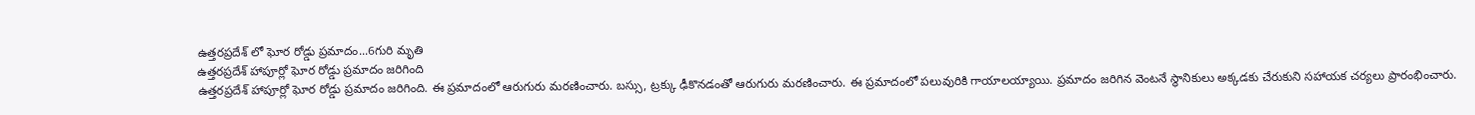ఉత్తరప్రదేశ్ లో ఘోర రోడ్డు ప్రమాదం...6గురి మృతి
ఉత్తరప్రదేశ్ హాపూర్లో ఘోర రోడ్డు ప్రమాదం జరిగింది
ఉత్తరప్రదేశ్ హాపూర్లో ఘోర రోడ్డు ప్రమాదం జరిగింది. ఈ ప్రమాదంలో ఆరుగురు మరణించారు. బస్సు, ట్రక్కు ఢీకొనడంతో ఆరుగురు మరణించారు. ఈ ప్రమాదంలో పలువురికి గాయాలయ్యాయి. ప్రమాదం జరిగిన వెంటనే స్థానికులు అక్కడకు చేరుకుని సహాయక చర్యలు ప్రారంభించారు.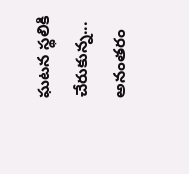ఘటన స్థలికి చేరుకున్న...
అనంతరం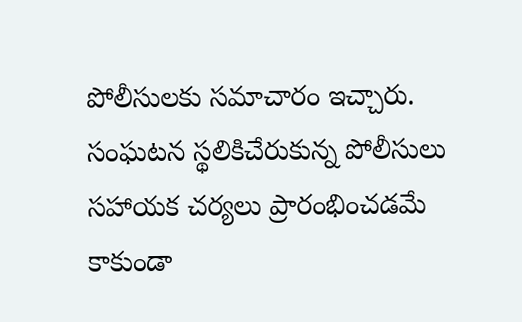పోలీసులకు సమాచారం ఇచ్చారు. సంఘటన స్థలికిచేరుకున్న పోలీసులు సహాయక చర్యలు ప్రారంభించడమే కాకుండా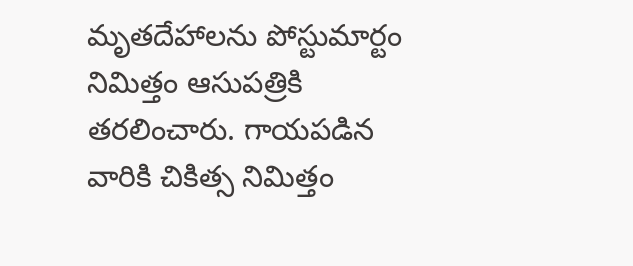మృతదేహాలను పోస్టుమార్టం నిమిత్తం ఆసుపత్రికి తరలించారు. గాయపడిన వారికి చికిత్స నిమిత్తం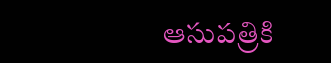ఆసుపత్రికి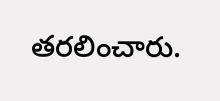తరలించారు.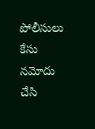పోలీసులు కేసు నమోదు చేసి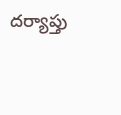దర్యాప్తు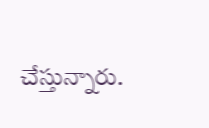చేస్తున్నారు.